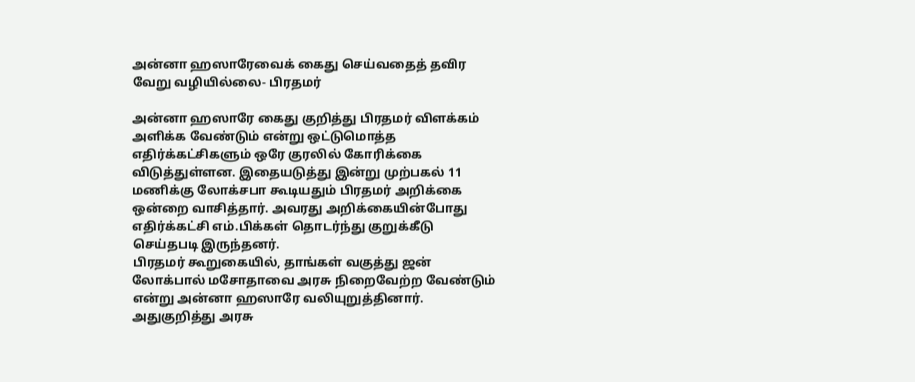அன்னா ஹஸாரேவைக் கைது செய்வதைத் தவிர வேறு வழியில்லை- பிரதமர்

அன்னா ஹஸாரே கைது குறித்து பிரதமர் விளக்கம் அளிக்க வேண்டும் என்று ஒட்டுமொத்த எதிர்க்கட்சிகளும் ஒரே குரலில் கோரிக்கை விடுத்துள்ளன. இதையடுத்து இன்று முற்பகல் 11 மணிக்கு லோக்சபா கூடியதும் பிரதமர் அறிக்கை ஒன்றை வாசித்தார். அவரது அறிக்கையின்போது எதிர்க்கட்சி எம்.பிக்கள் தொடர்ந்து குறுக்கீடு செய்தபடி இருந்தனர்.
பிரதமர் கூறுகையில், தாங்கள் வகுத்து ஜன் லோக்பால் மசோதாவை அரசு நிறைவேற்ற வேண்டும் என்று அன்னா ஹஸாரே வலியுறுத்தினார். அதுகுறித்து அரசு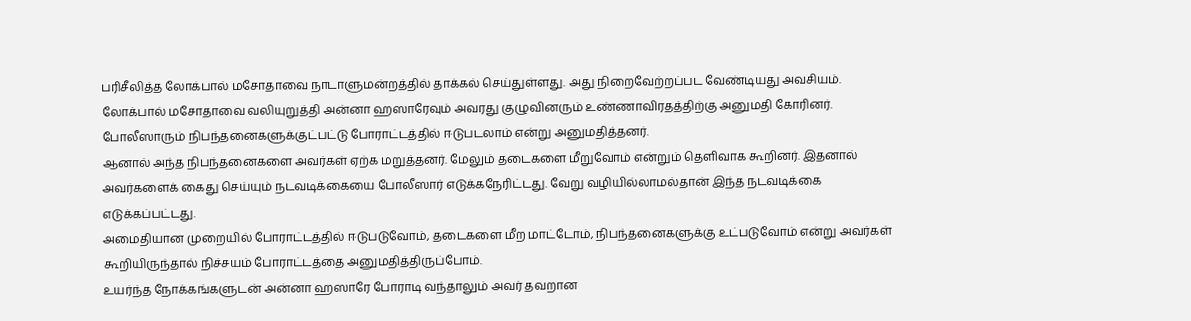பரிசீலித்த லோக்பால் மசோதாவை நாடாளுமன்றத்தில் தாக்கல் செய்துள்ளது. அது நிறைவேற்றப்பட வேண்டியது அவசியம்.
லோக்பால் மசோதாவை வலியுறுத்தி அன்னா ஹஸாரேவும் அவரது குழுவினரும் உண்ணாவிரதத்திற்கு அனுமதி கோரினர். போலீஸாரும் நிபந்தனைகளுக்குட்பட்டு போராட்டத்தில் ஈடுபடலாம் என்று அனுமதித்தனர்.
ஆனால் அந்த நிபந்தனைகளை அவர்கள் ஏற்க மறுத்தனர். மேலும் தடைகளை மீறுவோம் என்றும் தெளிவாக கூறினர். இதனால் அவர்களைக் கைது செய்யும் நடவடிக்கையை போலீஸார் எடுக்கநேரிட்டது. வேறு வழியில்லாமல்தான் இந்த நடவடிக்கை எடுக்கப்பட்டது.
அமைதியான முறையில் போராட்டத்தில் ஈடுபடுவோம், தடைகளை மீற மாட்டோம், நிபந்தனைகளுக்கு உட்படுவோம் என்று அவர்கள் கூறியிருந்தால் நிச்சயம் போராட்டத்தை அனுமதித்திருப்போம்.
உயர்ந்த நோக்கங்களுடன் அன்னா ஹஸாரே போராடி வந்தாலும் அவர் தவறான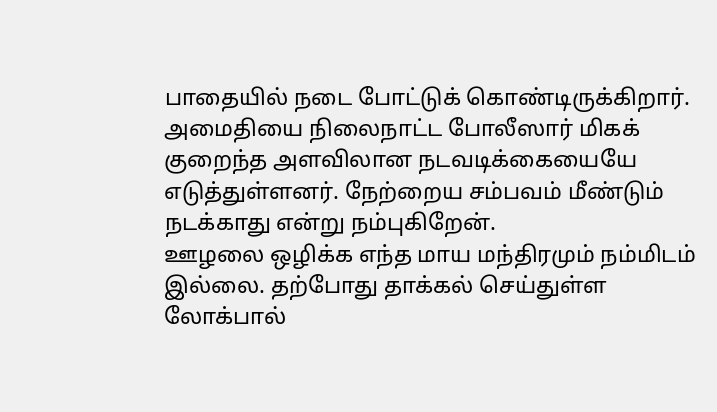பாதையில் நடை போட்டுக் கொண்டிருக்கிறார்.
அமைதியை நிலைநாட்ட போலீஸார் மிகக் குறைந்த அளவிலான நடவடிக்கையையே எடுத்துள்ளனர். நேற்றைய சம்பவம் மீண்டும் நடக்காது என்று நம்புகிறேன்.
ஊழலை ஒழிக்க எந்த மாய மந்திரமும் நம்மிடம் இல்லை. தற்போது தாக்கல் செய்துள்ள லோக்பால்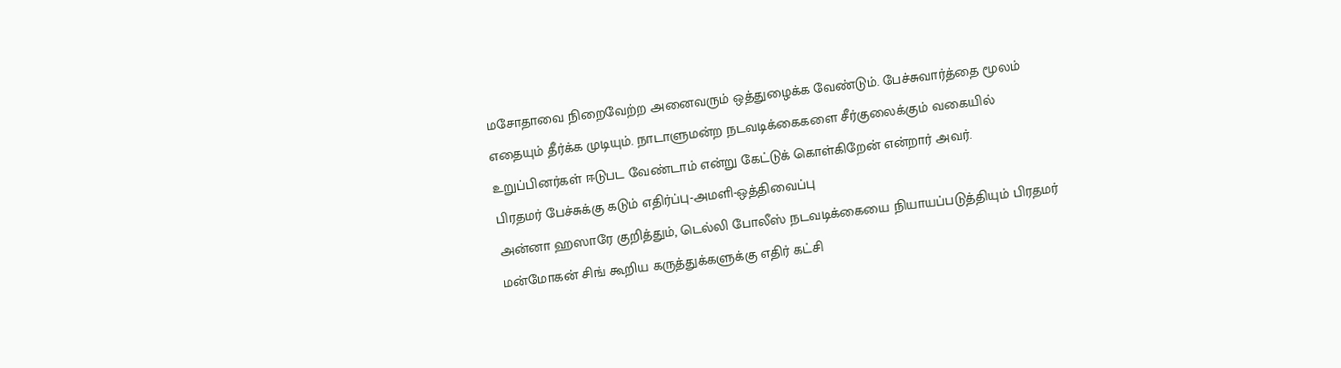மசோதாவை நிறைவேற்ற அனைவரும் ஒத்துழைக்க வேண்டும். பேச்சுவார்த்தை மூலம் எதையும் தீர்க்க முடியும். நாடாளுமன்ற நடவடிக்கைகளை சீர்குலைக்கும் வகையில் உறுப்பினர்கள் ஈடுபட வேண்டாம் என்று கேட்டுக் கொள்கிறேன் என்றார் அவர்.
பிரதமர் பேச்சுக்கு கடும் எதிர்ப்பு-அமளி-ஒத்திவைப்பு
அன்னா ஹஸாரே குறித்தும், டெல்லி போலீஸ் நடவடிக்கையை நியாயப்படுத்தியும் பிரதமர் மன்மோகன் சிங் கூறிய கருத்துக்களுக்கு எதிர் கட்சி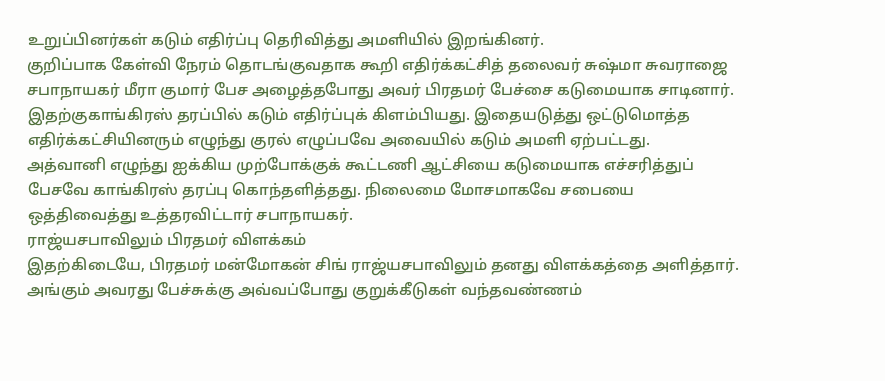உறுப்பினர்கள் கடும் எதிர்ப்பு தெரிவித்து அமளியில் இறங்கினர்.
குறிப்பாக கேள்வி நேரம் தொடங்குவதாக கூறி எதிர்க்கட்சித் தலைவர் சுஷ்மா சுவராஜை சபாநாயகர் மீரா குமார் பேச அழைத்தபோது அவர் பிரதமர் பேச்சை கடுமையாக சாடினார். இதற்குகாங்கிரஸ் தரப்பில் கடும் எதிர்ப்புக் கிளம்பியது. இதையடுத்து ஒட்டுமொத்த எதிர்க்கட்சியினரும் எழுந்து குரல் எழுப்பவே அவையில் கடும் அமளி ஏற்பட்டது.
அத்வானி எழுந்து ஐக்கிய முற்போக்குக் கூட்டணி ஆட்சியை கடுமையாக எச்சரித்துப் பேசவே காங்கிரஸ் தரப்பு கொந்தளித்தது. நிலைமை மோசமாகவே சபையை ஒத்திவைத்து உத்தரவிட்டார் சபாநாயகர்.
ராஜ்யசபாவிலும் பிரதமர் விளக்கம்
இதற்கிடையே, பிரதமர் மன்மோகன் சிங் ராஜ்யசபாவிலும் தனது விளக்கத்தை அளித்தார். அங்கும் அவரது பேச்சுக்கு அவ்வப்போது குறுக்கீடுகள் வந்தவண்ணம்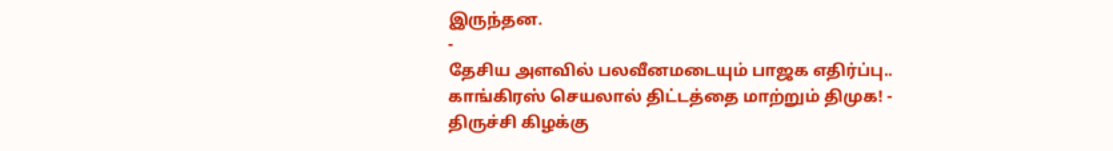இருந்தன.
-
தேசிய அளவில் பலவீனமடையும் பாஜக எதிர்ப்பு.. காங்கிரஸ் செயலால் திட்டத்தை மாற்றும் திமுக! -
திருச்சி கிழக்கு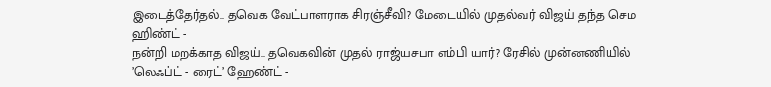இடைத்தேர்தல்.. தவெக வேட்பாளராக சிரஞ்சீவி? மேடையில் முதல்வர் விஜய் தந்த செம ஹிண்ட் -
நன்றி மறக்காத விஜய்.. தவெகவின் முதல் ராஜ்யசபா எம்பி யார்? ரேசில் முன்னணியில் ’லெஃப்ட் - ரைட்’ ஹேண்ட் -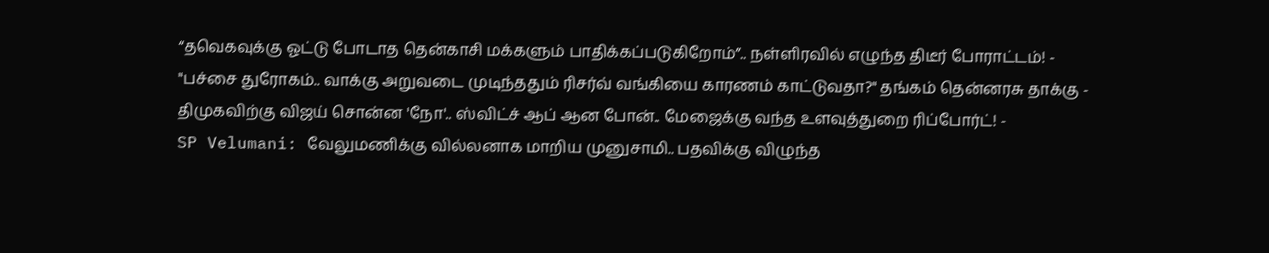“தவெகவுக்கு ஓட்டு போடாத தென்காசி மக்களும் பாதிக்கப்படுகிறோம்”.. நள்ளிரவில் எழுந்த திடீர் போராட்டம்! -
"பச்சை துரோகம்.. வாக்கு அறுவடை முடிந்ததும் ரிசர்வ் வங்கியை காரணம் காட்டுவதா?" தங்கம் தென்னரசு தாக்கு -
திமுகவிற்கு விஜய் சொன்ன 'நோ'.. ஸ்விட்ச் ஆப் ஆன போன்.. மேஜைக்கு வந்த உளவுத்துறை ரிப்போர்ட்! -
SP Velumani: வேலுமணிக்கு வில்லனாக மாறிய முனுசாமி.. பதவிக்கு விழுந்த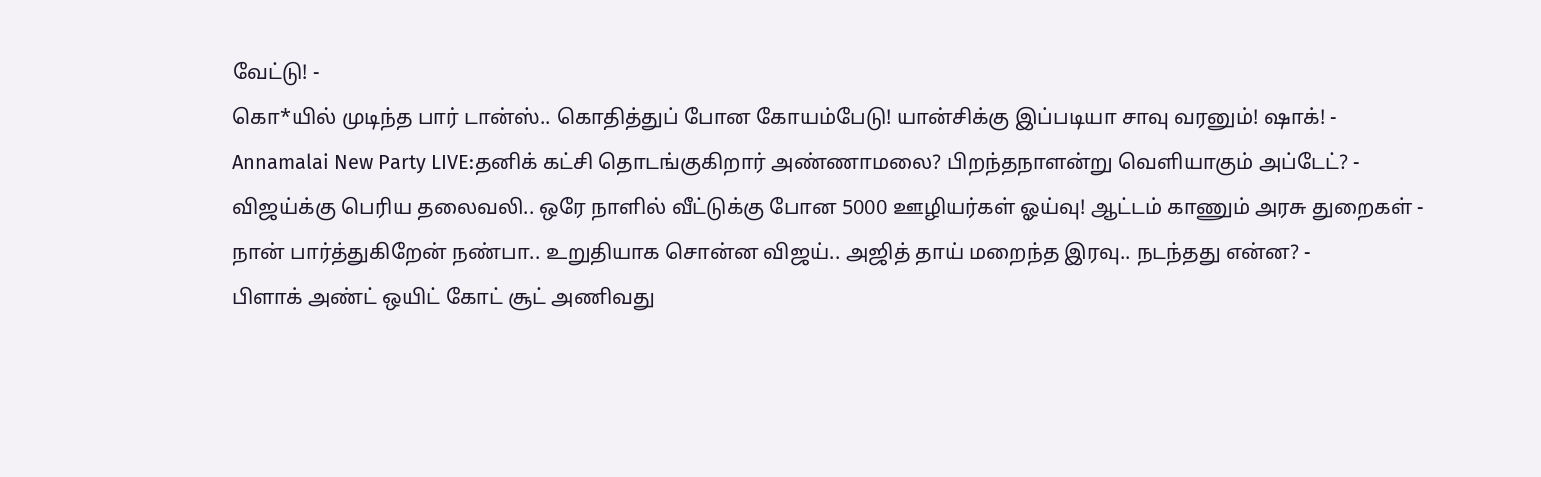வேட்டு! -
கொ*யில் முடிந்த பார் டான்ஸ்.. கொதித்துப் போன கோயம்பேடு! யான்சிக்கு இப்படியா சாவு வரனும்! ஷாக்! -
Annamalai New Party LIVE:தனிக் கட்சி தொடங்குகிறார் அண்ணாமலை? பிறந்தநாளன்று வெளியாகும் அப்டேட்? -
விஜய்க்கு பெரிய தலைவலி.. ஒரே நாளில் வீட்டுக்கு போன 5000 ஊழியர்கள் ஓய்வு! ஆட்டம் காணும் அரசு துறைகள் -
நான் பார்த்துகிறேன் நண்பா.. உறுதியாக சொன்ன விஜய்.. அஜித் தாய் மறைந்த இரவு.. நடந்தது என்ன? -
பிளாக் அண்ட் ஒயிட் கோட் சூட் அணிவது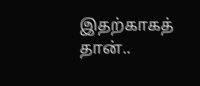இதற்காகத் தான்..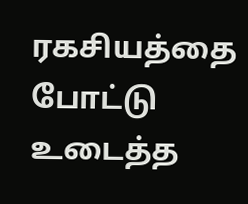ரகசியத்தை போட்டு உடைத்த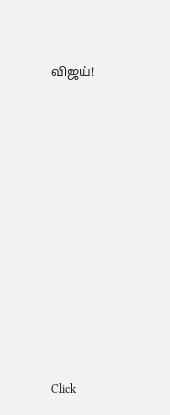விஜய்!












Click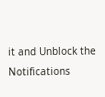it and Unblock the Notifications